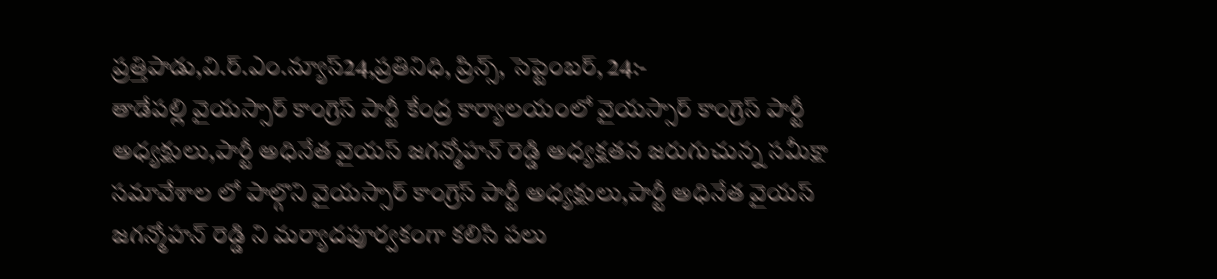ప్రత్తిపాడు,వి.ర్.ఎం.న్యూస్24,ప్రతినిధి, ప్రిన్స్, సెప్టెంబర్, 24:-
తాడేపల్లి వైయస్సార్ కాంగ్రెస్ పార్టీ కేంద్ర కార్యాలయంలో వైయస్సార్ కాంగ్రెస్ పార్టీ అధ్యక్షులు,పార్టీ అధినేత వైయస్ జగన్మోహన్ రెడ్డి అధ్యక్షతన జరుగుచున్న సమీక్షా సమావేశాల లో పాల్గొని వైయస్సార్ కాంగ్రెస్ పార్టీ అధ్యక్షులు,పార్టీ అధినేత వైయస్ జగన్మోహన్ రెడ్డి ని మర్యాదపూర్వకంగా కలిసి పలు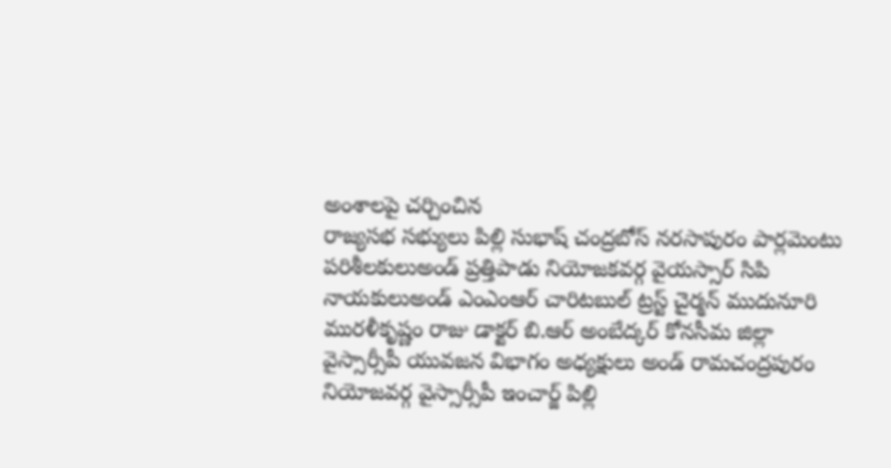అంశాలపై చర్చించిన
రాజ్యసభ సభ్యులు పిల్లి సుభాష్ చంద్రబోస్ నరసాపురం పార్లమెంటు పరిశీలకులుఅండ్ ప్రత్తిపాడు నియోజకవర్గ వైయస్సార్ సిపి నాయకులుఅండ్ ఎంఎంఆర్ చారిటబుల్ ట్రస్ట్ చైర్మన్ ముదునూరి మురళీకృష్ణం రాజు డాక్టర్ బి.ఆర్ అంబేద్కర్ కోనసీమ జిల్లా వైస్సార్సీపీ యువజన విభాగం అధ్యక్షులు అండ్ రామచంద్రపురం నియోజవర్గ వైస్సార్సీపీ ఇంచార్జ్ పిల్లి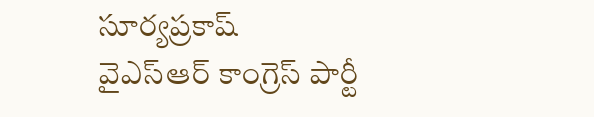సూర్యప్రకాష్
వైఎస్ఆర్ కాంగ్రెస్ పార్టీ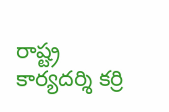రాష్ట్ర కార్యదర్శి కర్రి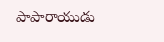పాపారాయుడు